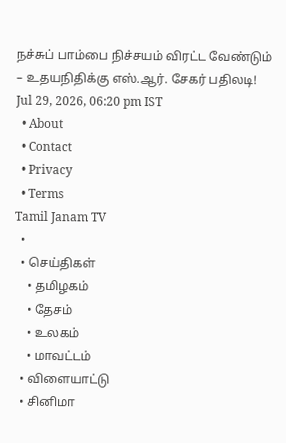நச்சுப் பாம்பை நிச்சயம் விரட்ட வேண்டும் – உதயநிதிக்கு எஸ்.ஆர். சேகர் பதிலடி!
Jul 29, 2026, 06:20 pm IST
  • About
  • Contact
  • Privacy
  • Terms
Tamil Janam TV
  •
  • செய்திகள்
    • தமிழகம்
    • தேசம்
    • உலகம்
    • மாவட்டம்
  • விளையாட்டு
  • சினிமா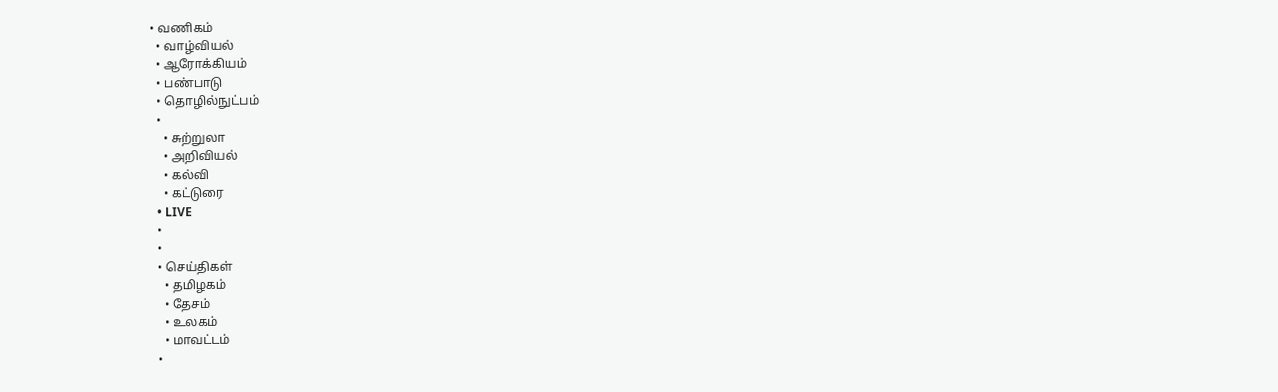• வணிகம்
  • வாழ்வியல்
  • ஆரோக்கியம்
  • பண்பாடு
  • தொழில்நுட்பம்
  •
    • சுற்றுலா
    • அறிவியல்
    • கல்வி
    • கட்டுரை
  • LIVE
  •
  •
  • செய்திகள்
    • தமிழகம்
    • தேசம்
    • உலகம்
    • மாவட்டம்
  •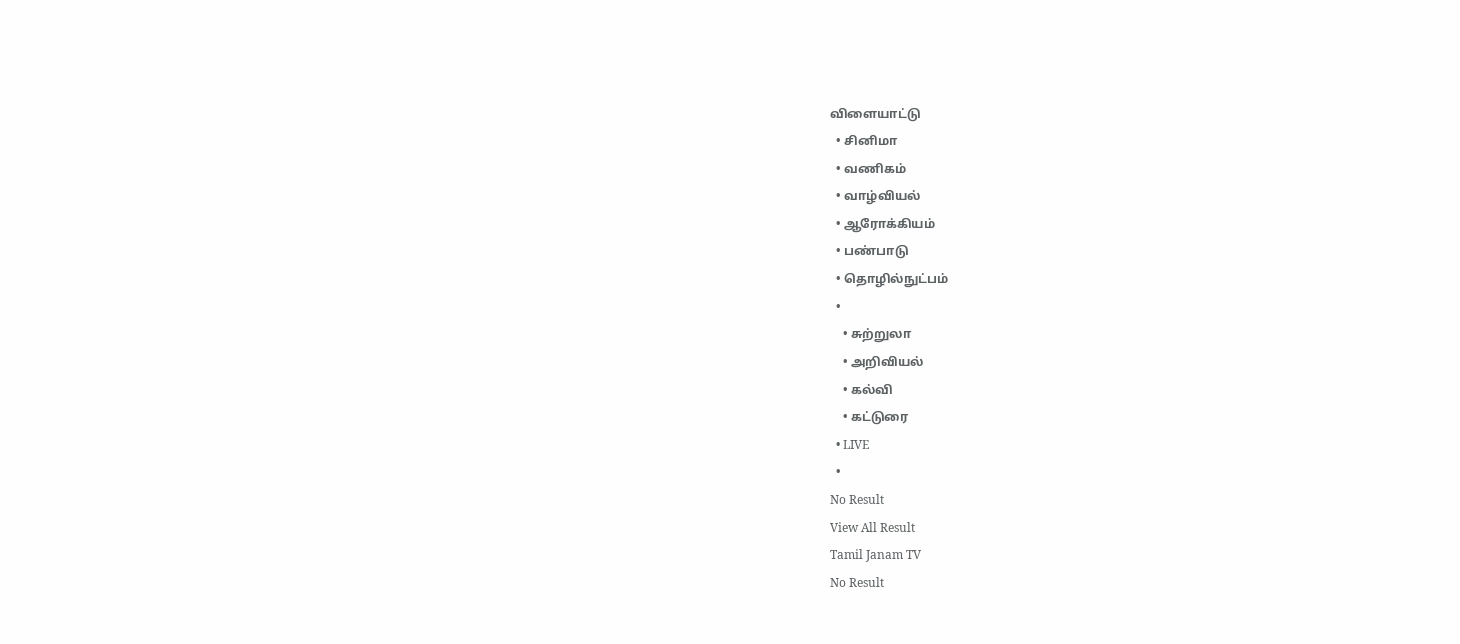விளையாட்டு
  • சினிமா
  • வணிகம்
  • வாழ்வியல்
  • ஆரோக்கியம்
  • பண்பாடு
  • தொழில்நுட்பம்
  •
    • சுற்றுலா
    • அறிவியல்
    • கல்வி
    • கட்டுரை
  • LIVE
  •
No Result
View All Result
Tamil Janam TV
No Result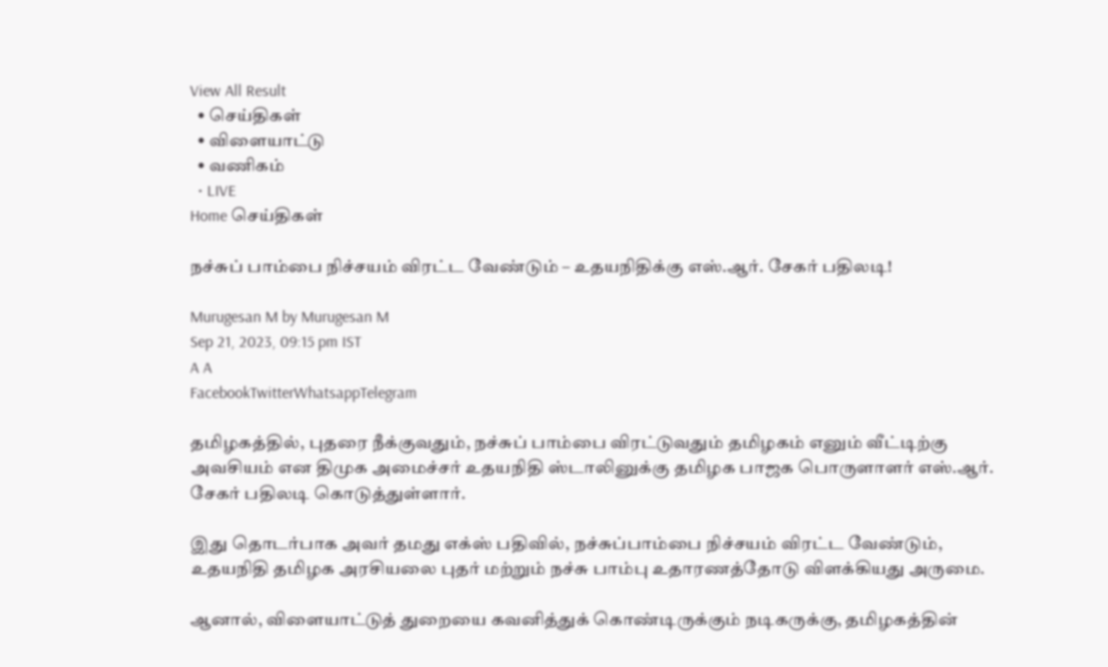View All Result
  • செய்திகள்
  • விளையாட்டு
  • வணிகம்
  • LIVE
Home செய்திகள்

நச்சுப் பாம்பை நிச்சயம் விரட்ட வேண்டும் – உதயநிதிக்கு எஸ்.ஆர். சேகர் பதிலடி!

Murugesan M by Murugesan M
Sep 21, 2023, 09:15 pm IST
A A
FacebookTwitterWhatsappTelegram

தமிழகத்தில், புதரை நீக்குவதும், நச்சுப் பாம்பை விரட்டுவதும் தமிழகம் எனும் வீட்டிற்கு அவசியம் என திமுக அமைச்சர் உதயநிதி ஸ்டாலினுக்கு தமிழக பாஜக பொருளாளர் எஸ்.ஆர். சேகர் பதிலடி கொடுத்துள்ளார்.

இது தொடர்பாக அவர் தமது எக்ஸ் பதிவில், நச்சுப்பாம்பை நிச்சயம் விரட்ட வேண்டும், உதயநிதி தமிழக அரசியலை புதர் மற்றும் நச்சு பாம்பு உதாரணத்தோடு விளக்கியது அருமை.

ஆனால், விளையாட்டுத் துறையை கவனித்துக் கொண்டிருக்கும் நடிகருக்கு, தமிழகத்தின்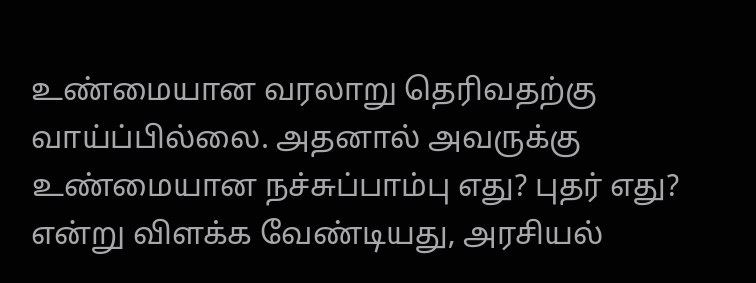உண்மையான வரலாறு தெரிவதற்கு வாய்ப்பில்லை. அதனால் அவருக்கு உண்மையான நச்சுப்பாம்பு எது? புதர் எது? என்று விளக்க வேண்டியது, அரசியல்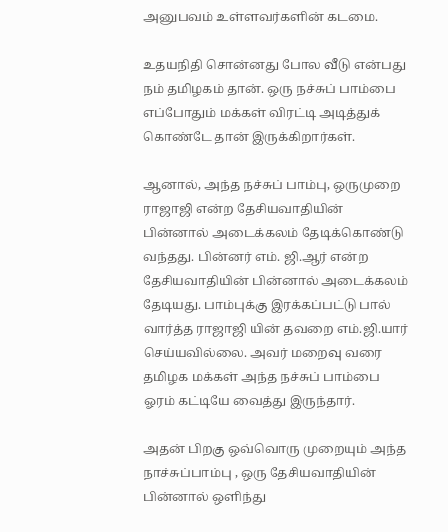அனுபவம் உள்ளவர்களின் கடமை.

உதயநிதி சொன்னது போல வீடு என்பது நம் தமிழகம் தான். ஒரு நச்சுப் பாம்பை எப்போதும் மக்கள் விரட்டி அடித்துக் கொண்டே தான் இருக்கிறார்கள்.

ஆனால், அந்த நச்சுப் பாம்பு, ஒருமுறை ராஜாஜி என்ற தேசியவாதியின் பின்னால் அடைக்கலம் தேடிக்கொண்டு வந்தது. பின்னர் எம். ஜி.ஆர் என்ற தேசியவாதியின் பின்னால் அடைக்கலம் தேடியது. பாம்புக்கு இரக்கப்பட்டு பால் வார்த்த ராஜாஜி யின் தவறை எம்.ஜி.யார் செய்யவில்லை. அவர் மறைவு வரை தமிழக மக்கள் அந்த நச்சுப் பாம்பை ஓரம் கட்டியே வைத்து இருந்தார்.

அதன் பிறகு ஒவ்வொரு முறையும் அந்த நாச்சுப்பாம்பு , ஒரு தேசியவாதியின் பின்னால் ஒளிந்து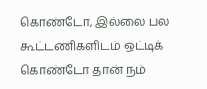கொண்டோ, இல்லை பல கூட்டணிகளிடம் ஒட்டிக் கொண்டோ தான் நம்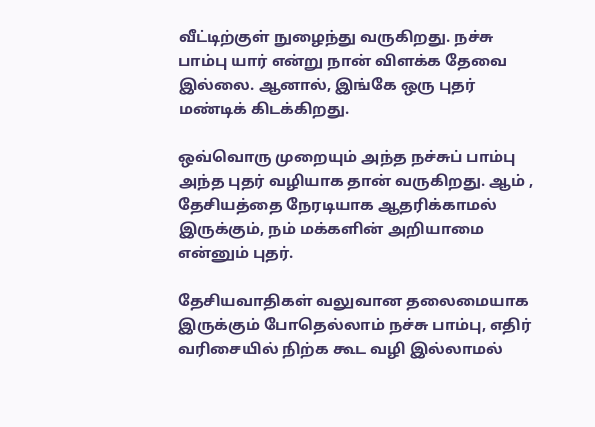வீட்டிற்குள் நுழைந்து வருகிறது. நச்சு பாம்பு யார் என்று நான் விளக்க தேவை இல்லை. ஆனால், இங்கே ஒரு புதர் மண்டிக் கிடக்கிறது.

ஒவ்வொரு முறையும் அந்த நச்சுப் பாம்பு அந்த புதர் வழியாக தான் வருகிறது. ஆம் , தேசியத்தை நேரடியாக ஆதரிக்காமல் இருக்கும், நம் மக்களின் அறியாமை என்னும் புதர்.

தேசியவாதிகள் வலுவான தலைமையாக இருக்கும் போதெல்லாம் நச்சு பாம்பு, எதிர் வரிசையில் நிற்க கூட வழி இல்லாமல்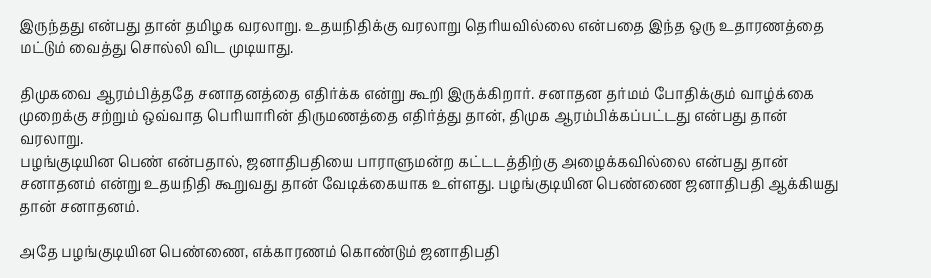இருந்தது என்பது தான் தமிழக வரலாறு. உதயநிதிக்கு வரலாறு தெரியவில்லை என்பதை இந்த ஒரு உதாரணத்தை மட்டும் வைத்து சொல்லி விட முடியாது.

திமுகவை ஆரம்பித்ததே சனாதனத்தை எதிர்க்க என்று கூறி இருக்கிறார். சனாதன தர்மம் போதிக்கும் வாழ்க்கை முறைக்கு சற்றும் ஒவ்வாத பெரியாரின் திருமணத்தை எதிர்த்து தான், திமுக ஆரம்பிக்கப்பட்டது என்பது தான் வரலாறு.
பழங்குடியின பெண் என்பதால், ஜனாதிபதியை பாராளுமன்ற கட்டடத்திற்கு அழைக்கவில்லை என்பது தான் சனாதனம் என்று உதயநிதி கூறுவது தான் வேடிக்கையாக உள்ளது. பழங்குடியின பெண்ணை ஜனாதிபதி ஆக்கியது தான் சனாதனம்.

அதே பழங்குடியின பெண்ணை, எக்காரணம் கொண்டும் ஜனாதிபதி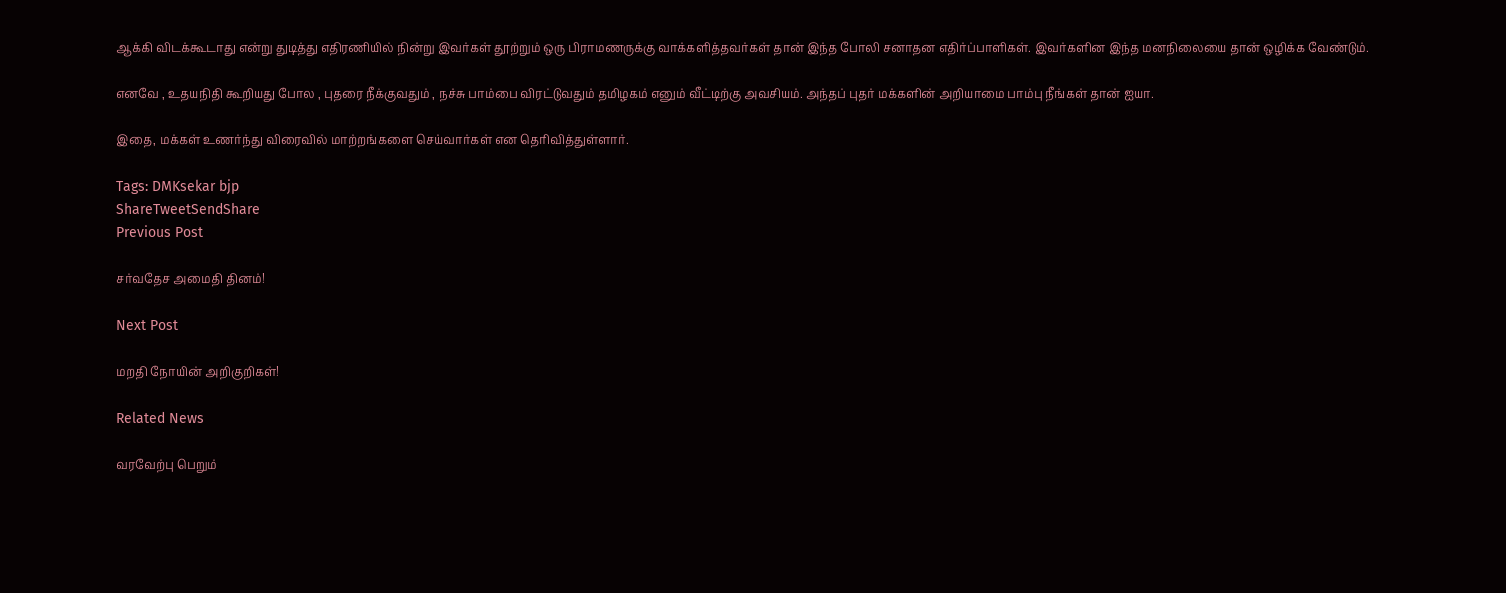ஆக்கி விடக்கூடாது என்று துடித்து எதிரணியில் நின்று இவர்கள் தூற்றும் ஒரு பிராமணருக்கு வாக்களித்தவர்கள் தான் இந்த போலி சனாதன எதிர்ப்பாளிகள். இவர்களின இந்த மனநிலையை தான் ஒழிக்க வேண்டும்.

எனவே , உதயநிதி கூறியது போல , புதரை நீக்குவதும் , நச்சு பாம்பை விரட்டுவதும் தமிழகம் எனும் வீட்டிற்கு அவசியம். அந்தப் புதர் மக்களின் அறியாமை பாம்பு நீங்கள் தான் ஐயா.

இதை, மக்கள் உணர்ந்து விரைவில் மாற்றங்களை செய்வார்கள் என தெரிவித்துள்ளார்.

Tags: DMKsekar bjp
ShareTweetSendShare
Previous Post

சர்வதேச அமைதி தினம்!

Next Post

மறதி நோயின் அறிகுறிகள்!

Related News

வரவேற்பு பெறும்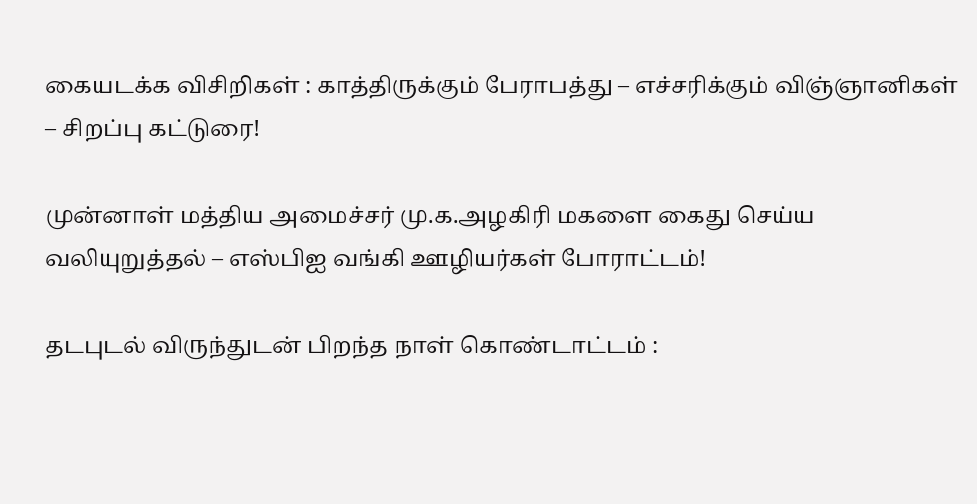கையடக்க விசிறிகள் : காத்திருக்கும் பேராபத்து – எச்சரிக்கும் விஞ்ஞானிகள் – சிறப்பு கட்டுரை!

முன்னாள் மத்திய அமைச்சர் மு.க.அழகிரி மகளை கைது செய்ய வலியுறுத்தல் – எஸ்பிஐ வங்கி ஊழியர்கள் போராட்டம்!

தடபுடல் விருந்துடன் பிறந்த நாள் கொண்டாட்டம் :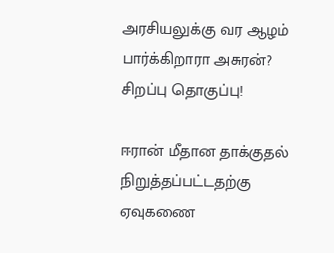அரசியலுக்கு வர ஆழம் பார்க்கிறாரா அசுரன்? சிறப்பு தொகுப்பு!

ஈரான் மீதான தாக்குதல் நிறுத்தப்பட்டதற்கு ஏவுகணை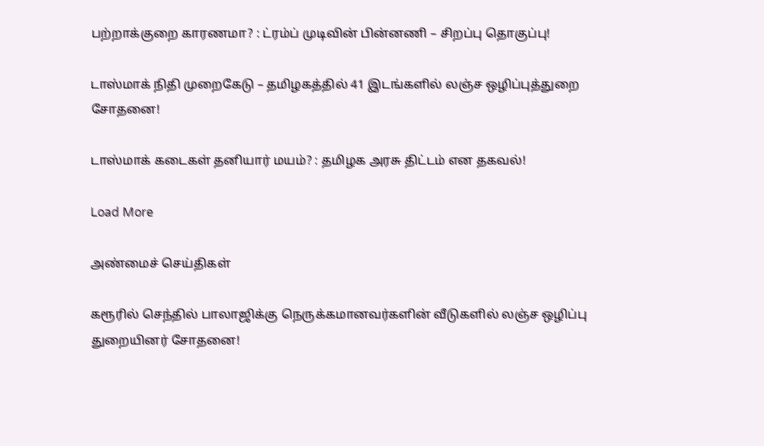பற்றாக்குறை காரணமா? : ட்ரம்ப் முடிவின் பின்னணி – சிறப்பு தொகுப்பு!

டாஸ்மாக் நிதி முறைகேடு – தமிழகத்தில் 41 இடங்களில் லஞ்ச ஒழிப்புத்துறை சோதனை!

டாஸ்மாக் கடைகள் தனியார் மயம்? : தமிழக அரசு திட்டம் என தகவல்!

Load More

அண்மைச் செய்திகள்

கரூரில் செந்தில் பாலாஜிக்கு நெருக்கமானவர்களின் வீடுகளில் லஞ்ச ஒழிப்பு துறையினர் சோதனை!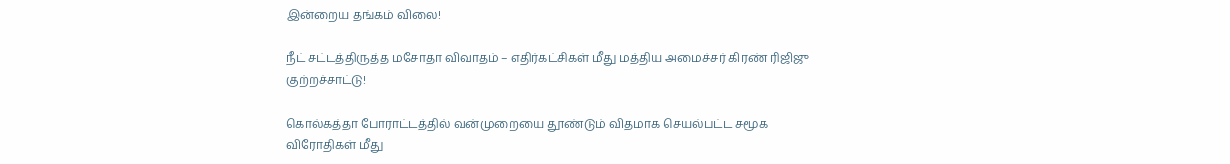இன்றைய தங்கம் விலை!

நீட் சட்டத்திருத்த மசோதா விவாதம் – எதிர்கட்சிகள் மீது மத்திய அமைச்சர் கிரண் ரிஜிஜு குற்றச்சாட்டு!

கொல்கத்தா போராட்டத்தில் வன்முறையை தூண்டும் விதமாக செயல்பட்ட சமூக விரோதிகள் மீது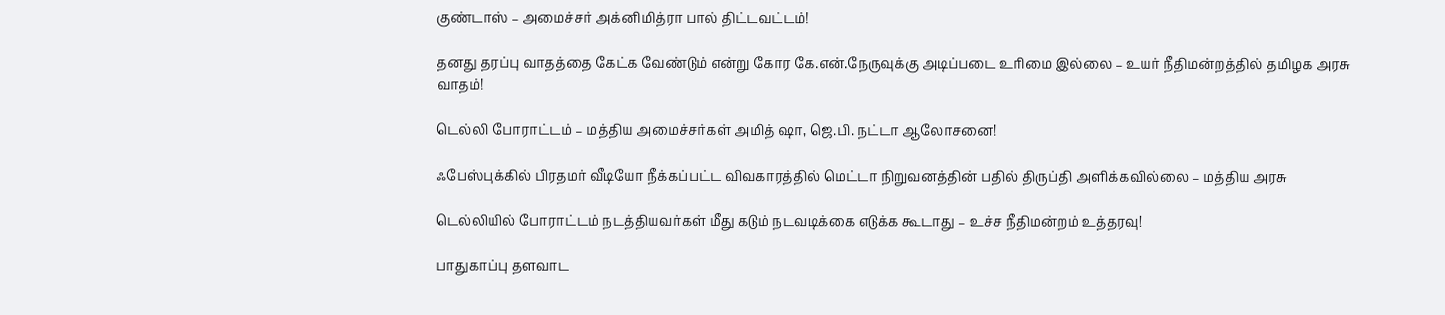குண்டாஸ் – அமைச்சர் அக்னிமித்ரா பால் திட்டவட்டம்!

தனது தரப்பு வாதத்தை கேட்க வேண்டும் என்று கோர கே.என்.நேருவுக்கு அடிப்படை உரிமை இல்லை – உயர் நீதிமன்றத்தில் தமிழக அரசு வாதம்!

டெல்லி போராட்டம் – மத்திய அமைச்சர்கள் அமித் ஷா, ஜெ.பி. நட்டா ஆலோசனை!

ஃபேஸ்புக்கில் பிரதமர் வீடியோ நீக்கப்பட்ட விவகாரத்தில் மெட்டா நிறுவனத்தின் பதில் திருப்தி அளிக்கவில்லை – மத்திய அரசு

டெல்லியில் போராட்டம் நடத்தியவர்கள் மீது கடும் நடவடிக்கை எடுக்க கூடாது – உச்ச நீதிமன்றம் உத்தரவு!

பாதுகாப்பு தளவாட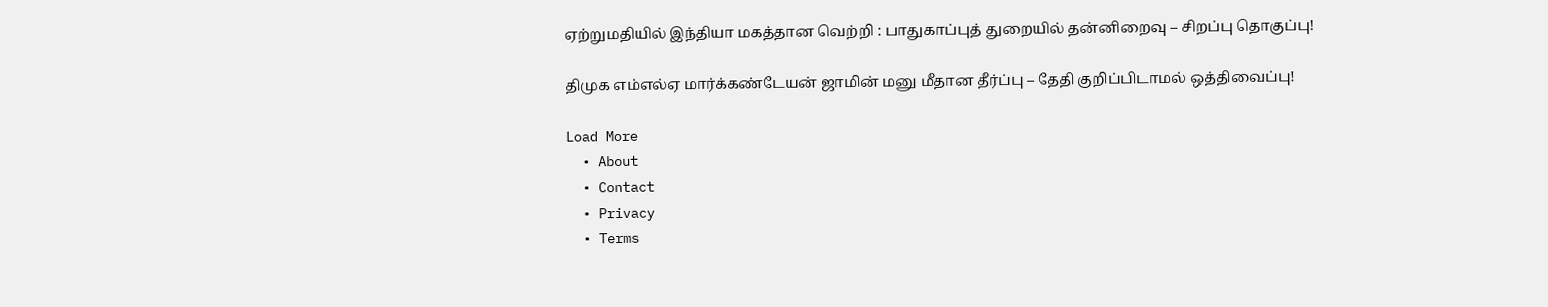ஏற்றுமதியில் இந்தியா மகத்தான வெற்றி : பாதுகாப்புத் துறையில் தன்னிறைவு – சிறப்பு தொகுப்பு!

திமுக எம்எல்ஏ மார்க்கண்டேயன் ஜாமின் மனு மீதான தீர்ப்பு – தேதி குறிப்பிடாமல் ஒத்திவைப்பு!

Load More
  • About
  • Contact
  • Privacy
  • Terms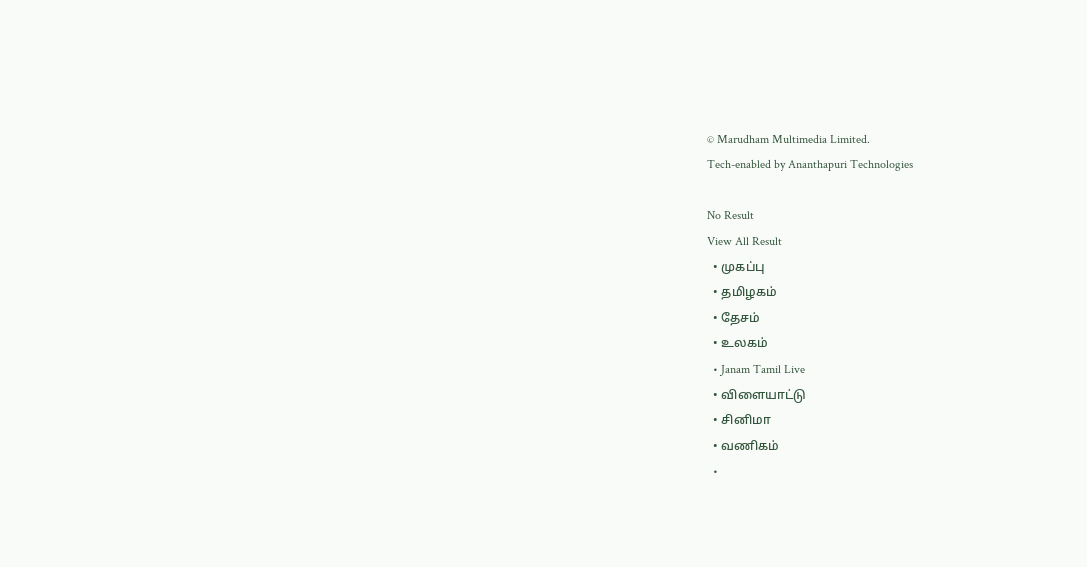© Marudham Multimedia Limited.
Tech-enabled by Ananthapuri Technologies

No Result
View All Result
  • முகப்பு
  • தமிழகம்
  • தேசம்
  • உலகம்
  • Janam Tamil Live
  • விளையாட்டு
  • சினிமா
  • வணிகம்
  •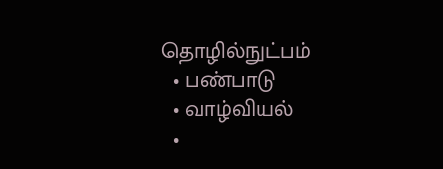தொழில்நுட்பம்
  • பண்பாடு
  • வாழ்வியல்
  •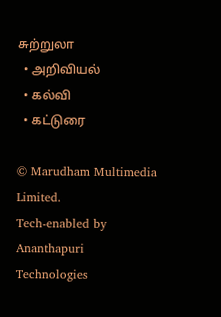சுற்றுலா
  • அறிவியல்
  • கல்வி
  • கட்டுரை

© Marudham Multimedia Limited.
Tech-enabled by Ananthapuri Technologies